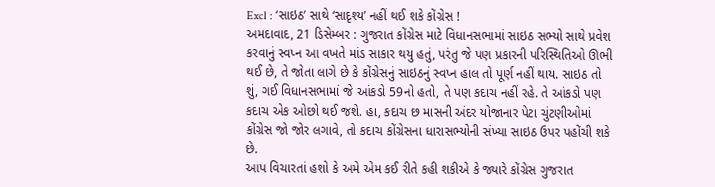Excl : ‘સાઇઠ’ સાથે ‘સાદૃશ્ય’ નહીં થઈ શકે કોંગ્રેસ !
અમદાવાદ, 21 ડિસેમ્બર : ગુજરાત કોંગ્રેસ માટે વિધાનસભામાં સાઇઠ સભ્યો સાથે પ્રવેશ કરવાનું સ્વપ્ન આ વખતે માંડ સાકાર થયુ હતું, પરંતુ જે પણ પ્રકારની પરિસ્થિતિઓ ઊભી થઈ છે, તે જોતા લાગે છે કે કોંગ્રેસનું સાઇઠનું સ્વપ્ન હાલ તો પૂર્ણ નહીં થાય. સાઇઠ તો શું, ગઈ વિધાનસભામાં જે આંકડો 59નો હતો, તે પણ કદાચ નહીં રહે. તે આંકડો પણ કદાચ એક ઓછો થઈ જશે. હા, કદાચ છ માસની અંદર યોજાનાર પેટા ચુંટણીઓમાં કોંગ્રેસ જો જોર લગાવે, તો કદાચ કોંગ્રેસના ધારાસભ્યોની સંખ્યા સાઇઠ ઉપર પહોંચી શકે છે.
આપ વિચારતાં હશો કે અમે એમ કઈ રીતે કહી શકીએ કે જ્યારે કોંગ્રેસ ગુજરાત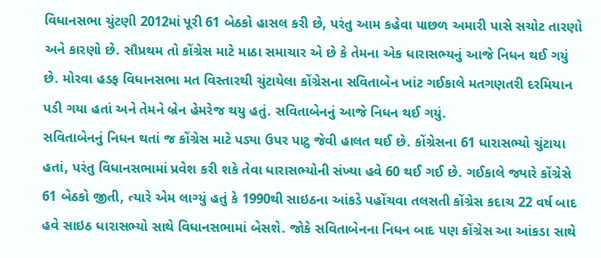વિધાનસભા ચુંટણી 2012માં પૂરી 61 બેઠકો હાસલ કરી છે, પરંતુ આમ કહેવા પાછળ અમારી પાસે સચોટ તારણો અને કારણો છે. સૌપ્રથમ તો કોંગ્રેસ માટે માઠા સમાચાર એ છે કે તેમના એક ધારાસભ્યનું આજે નિધન થઈ ગયું છે. મોરવા હડફ વિધાનસભા મત વિસ્તારથી ચુંટાયેલા કોંગ્રેસના સવિતાબેન ખાંટ ગઈકાલે મતગણતરી દરમિયાન પડી ગયા હતાં અને તેમને બ્રેન હેમરેજ થયુ હતું. સવિતાબેનનું આજે નિધન થઈ ગયું.
સવિતાબેનનું નિધન થતાં જ કોંગ્રેસ માટે પડ્યા ઉપર પાટુ જેવી હાલત થઈ છે. કોંગ્રેસના 61 ધારાસભ્યો ચુંટાયા હતાં, પરંતુ વિધાનસભામાં પ્રવેશ કરી શકે તેવા ધારાસભ્યોની સંખ્યા હવે 60 થઈ ગઈ છે. ગઈકાલે જ્યારે કોંગ્રેસે 61 બેઠકો જીતી, ત્યારે એમ લાગ્યું હતું કે 1990થી સાઇઠના આંકડે પહોંચવા તલસતી કોંગ્રેસ કદાચ 22 વર્ષ બાદ હવે સાઇઠ ધારાસભ્યો સાથે વિધાનસભામાં બેસશે. જોકે સવિતાબેનના નિધન બાદ પણ કોંગ્રેસ આ આંકડા સાથે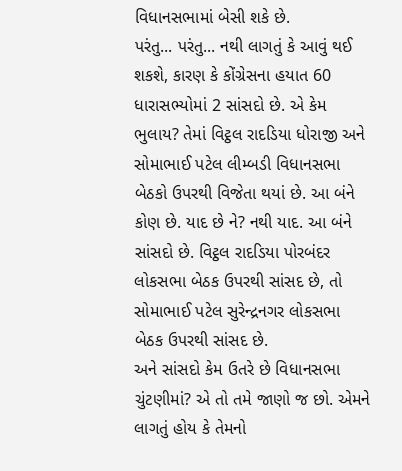વિધાનસભામાં બેસી શકે છે.
પરંતુ... પરંતુ... નથી લાગતું કે આવું થઈ શકશે, કારણ કે કોંગ્રેસના હયાત 60 ધારાસભ્યોમાં 2 સાંસદો છે. એ કેમ ભુલાય? તેમાં વિટ્ઠલ રાદડિયા ધોરાજી અને સોમાભાઈ પટેલ લીમ્બડી વિધાનસભા બેઠકો ઉપરથી વિજેતા થયાં છે. આ બંને કોણ છે. યાદ છે ને? નથી યાદ. આ બંને સાંસદો છે. વિટ્ઠલ રાદડિયા પોરબંદર લોકસભા બેઠક ઉપરથી સાંસદ છે, તો સોમાભાઈ પટેલ સુરેન્દ્રનગર લોકસભા બેઠક ઉપરથી સાંસદ છે.
અને સાંસદો કેમ ઉતરે છે વિધાનસભા ચુંટણીમાં? એ તો તમે જાણો જ છો. એમને લાગતું હોય કે તેમનો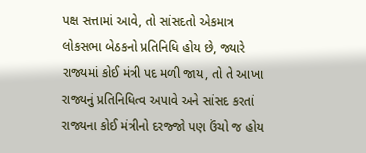પક્ષ સત્તામાં આવે, તો સાંસદતો એકમાત્ર લોકસભા બેઠકનો પ્રતિનિધિ હોય છે, જ્યારે રાજ્યમાં કોઈ મંત્રી પદ મળી જાય, તો તે આખા રાજ્યનું પ્રતિનિધિત્વ અપાવે અને સાંસદ કરતાં રાજ્યના કોઈ મંત્રીનો દરજ્જો પણ ઉંચો જ હોય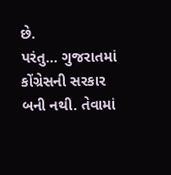છે.
પરંતુ... ગુજરાતમાં કોંગ્રેસની સરકાર બની નથી. તેવામાં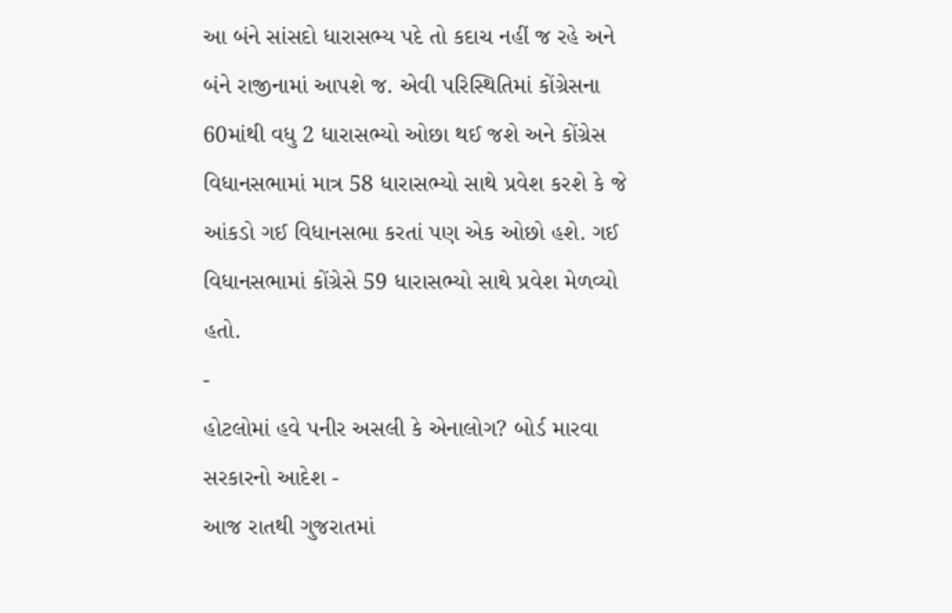આ બંને સાંસદો ધારાસભ્ય પદે તો કદાચ નહીં જ રહે અને બંને રાજીનામાં આપશે જ. એવી પરિસ્થિતિમાં કોંગ્રેસના 60માંથી વધુ 2 ધારાસભ્યો ઓછા થઈ જશે અને કોંગ્રેસ વિધાનસભામાં માત્ર 58 ધારાસભ્યો સાથે પ્રવેશ કરશે કે જે આંકડો ગઈ વિધાનસભા કરતાં પણ એક ઓછો હશે. ગઈ વિધાનસભામાં કોંગ્રેસે 59 ધારાસભ્યો સાથે પ્રવેશ મેળવ્યો હતો.
-
હોટલોમાં હવે પનીર અસલી કે એનાલોગ? બોર્ડ મારવા સરકારનો આદેશ -
આજ રાતથી ગુજરાતમાં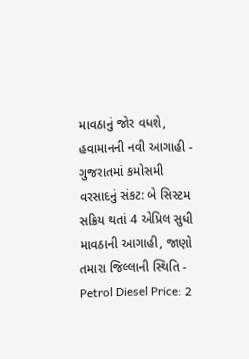માવઠાનું જોર વધશે, હવામાનની નવી આગાહી -
ગુજરાતમાં કમોસમી વરસાદનું સંકટ: બે સિસ્ટમ સક્રિય થતાં 4 એપ્રિલ સુધી માવઠાની આગાહી, જાણો તમારા જિલ્લાની સ્થિતિ -
Petrol Diesel Price: 2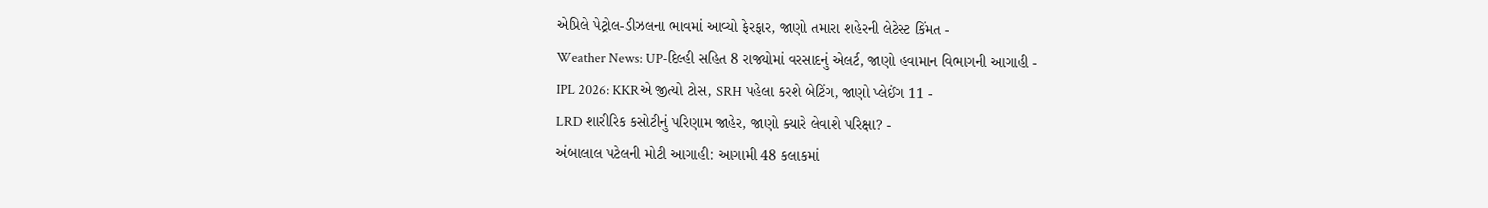એપ્રિલે પેટ્રોલ-ડીઝલના ભાવમાં આવ્યો ફેરફાર, જાણો તમારા શહેરની લેટેસ્ટ કિંમત -
Weather News: UP-દિલ્હી સહિત 8 રાજ્યોમાં વરસાદનું એલર્ટ, જાણો હવામાન વિભાગની આગાહી -
IPL 2026: KKRએ જીત્યો ટોસ, SRH પહેલા કરશે બેટિંગ, જાણો પ્લેઈંગ 11 -
LRD શારીરિક કસોટીનું પરિણામ જાહેર, જાણો ક્યારે લેવાશે પરિક્ષા? -
અંબાલાલ પટેલની મોટી આગાહી: આગામી 48 કલાકમાં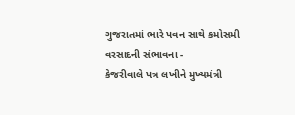ગુજરાતમાં ભારે પવન સાથે કમોસમી વરસાદની સંભાવના -
કેજરીવાલે પત્ર લખીને મુખ્યમંત્રી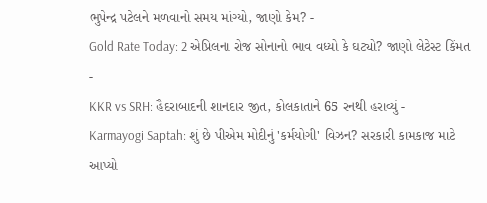ભુપેન્દ્ર પટેલને મળવાનો સમય માંગ્યો, જાણો કેમ? -
Gold Rate Today: 2 એપ્રિલના રોજ સોનાનો ભાવ વધ્યો કે ઘટ્યો? જાણો લેટેસ્ટ કિંમત -
KKR vs SRH: હૈદરાબાદની શાનદાર જીત, કોલકાતાને 65 રનથી હરાવ્યું -
Karmayogi Saptah: શું છે પીએમ મોદીનું 'કર્મયોગી' વિઝન? સરકારી કામકાજ માટે આપ્યો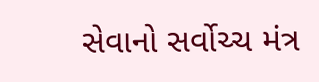સેવાનો સર્વોચ્ચ મંત્ર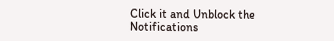Click it and Unblock the Notifications